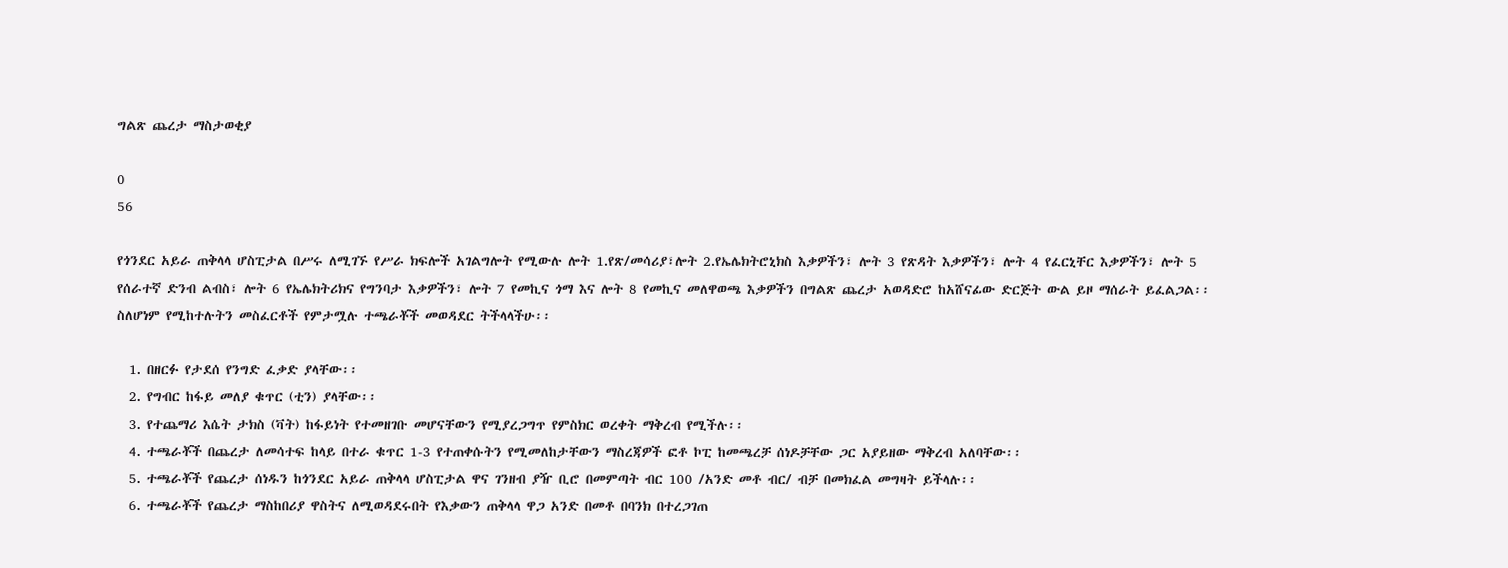ግልጽ ጨረታ ማስታወቂያ

0
56

የጎንደር አይራ ጠቅላላ ሆስፒታል በሥሩ ለሚገኙ የሥራ ክፍሎች አገልግሎት የሚውሉ ሎት 1.የጽ/መሳሪያ፣ሎት 2.የኤሌክትሮኒክስ እቃዎችን፣ ሎት 3 የጽዳት እቃዎችን፣ ሎት 4 የፈርኒቸር እቃዎችን፣ ሎት 5 የሰራተኛ ድንብ ልብስ፣ ሎት 6 የኤሌክትሪክና የግንባታ እቃዎችን፣ ሎት 7 የመኪና ጎማ እና ሎት 8 የመኪና መለዋወጫ እቃዎችን በግልጽ ጨረታ አወዳድሮ ከአሸናፊው ድርጅት ውል ይዞ ማሰራት ይፈልጋል፡፡ ስለሆነም የሚከተሉትን መስፈርቶች የምታሟሉ ተጫራቾች መወዳደር ትችላላችሁ፡፡

  1. በዘርፉ የታደሰ የንግድ ፈቃድ ያላቸው፡፡
  2. የግብር ከፋይ መለያ ቁጥር (ቲን) ያላቸው፡፡
  3. የተጨማሪ እሴት ታክስ (ቫት) ከፋይነት የተመዘገቡ መሆናቸውን የሚያረጋግጥ የምስክር ወረቀት ማቅረብ የሚችሉ፡፡
  4. ተጫራቾች በጨረታ ለመሳተፍ ከላይ በተራ ቁጥር 1-3 የተጠቀሱትን የሚመለከታቸውን ማስረጃዎች ፎቶ ኮፒ ከመጫረቻ ሰነዶቻቸው ጋር አያይዘው ማቅረብ አለባቸው፡፡
  5. ተጫራቾች የጨረታ ሰነዱን ከጎንደር አይራ ጠቅላላ ሆስፒታል ዋና ገንዘብ ያዥ ቢሮ በመምጣት ብር 100 /አንድ መቶ ብር/ ብቻ በመክፈል መግዛት ይችላሉ፡፡
  6. ተጫራቾች የጨረታ ማስከበሪያ ዋስትና ለሚወዳደሩበት የእቃውን ጠቅላላ ዋጋ አንድ በመቶ በባንክ በተረጋገጠ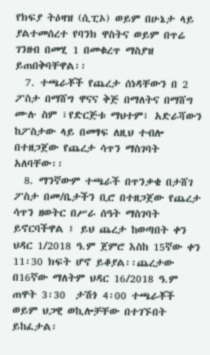የክፍያ ትዕዛዝ (ሲፒኦ) ወይም በሁኔታ ላይ ያልተመሰረተ የባንክ ዋስትና ወይም በጥሬ ገንዘብ በመሂ 1 በመቁረጥ ማስያዝ ይጠበቅባቸዋል፡፡
  7. ተጫራቾች የጨረታ ሰነዳቸውን በ 2 ፖስታ በማሸግ ዋናና ቅጅ በማለትና በማሸግ ሙሉ ስም ፣የድርጅቱ ማህተም፣ አድራሻውን ከፖስታው ላይ በመፃፍ ለዚህ ተብሎ በተዘጋጀው የጨረታ ሳጥን ማስገባት አለባቸው፡፡
  8. ማንኛውም ተጫራች በጥንቃቄ በታሸገ ፖስታ በመ/ቤታችን ቢሮ በተዘጋጀው የጨረታ ሳጥን ዘወትር በሥራ ሰዓት ማስገባት ይኖርባችዋል ፤ ይህ ጨረታ ከወጣበት ቀን ህዳር 1/2018 ዓ.ም ጀምሮ እስከ 15ኛው ቀን 11፡30 ክፍት ሆኖ ይቆያል፡፡ጨረታው በ16ኛው ማለትም ህዳር 16/2018 ዓ.ም ጠዋት 3፡30  ታሽጎ 4፡00 ተጫራቾች ወይም ህጋዊ ወኪሎቻቸው በተገኙበት ይከፈታል፡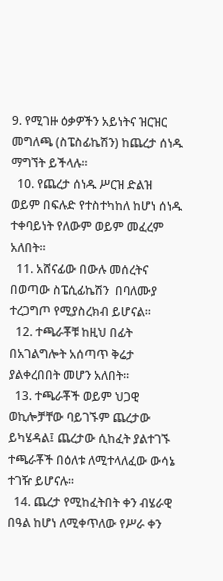9. የሚገዙ ዕቃዎችን አይነትና ዝርዝር መግለጫ (ስፔስፊኬሽን) ከጨረታ ሰነዱ ማግኘት ይችላሉ፡፡
  10. የጨረታ ሰነዱ ሥርዝ ድልዝ ወይም በፍሉድ የተስተካከለ ከሆነ ሰነዱ ተቀባይነት የለውም ወይም መፈረም አለበት፡፡
  11. አሸናፊው በውሉ መሰረትና በወጣው ስፔሲፊኬሽን  በባለሙያ ተረጋግጦ የሚያስረክብ ይሆናል፡፡
  12. ተጫራቾቹ ከዚህ በፊት በአገልግሎት አሰጣጥ ቅሬታ ያልቀረበበት መሆን አለበት፡፡
  13. ተጫራቾች ወይም ህጋዊ ወኪሎቻቸው ባይገኙም ጨረታው ይካሄዳል፤ ጨረታው ሲከፈት ያልተገኙ ተጫራቾች በዕለቱ ለሚተላለፈው ውሳኔ ተገዥ ይሆናሉ፡፡
  14. ጨረታ የሚከፈትበት ቀን ብሄራዊ በዓል ከሆነ ለሚቀጥለው የሥራ ቀን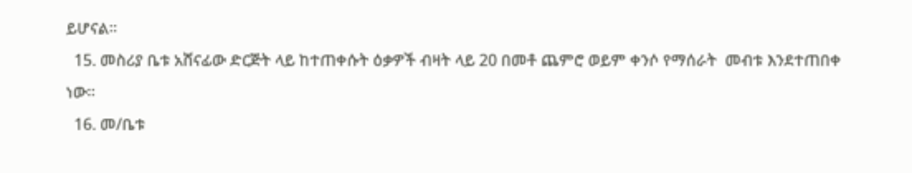ይሆናል፡፡
  15. መስሪያ ቤቱ አሸናፊው ድርጅት ላይ ከተጠቀሱት ዕቃዎች ብዛት ላይ 20 በመቶ ጨምሮ ወይም ቀንሶ የማሰራት  መብቱ እንደተጠበቀ ነው፡፡
  16. መ/ቤቱ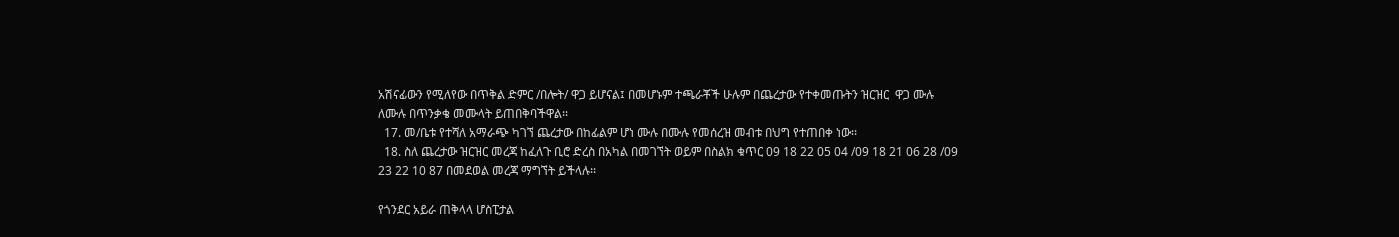አሽናፊውን የሚለየው በጥቅል ድምር /በሎት/ ዋጋ ይሆናል፤ በመሆኑም ተጫራቾች ሁሉም በጨረታው የተቀመጡትን ዝርዝር  ዋጋ ሙሉ ለሙሉ በጥንቃቄ መሙላት ይጠበቅባችዋል፡፡
  17. መ/ቤቱ የተሻለ አማራጭ ካገኘ ጨረታው በከፊልም ሆነ ሙሉ በሙሉ የመሰረዝ መብቱ በህግ የተጠበቀ ነው፡፡
  18. ስለ ጨረታው ዝርዝር መረጃ ከፈለጉ ቢሮ ድረስ በአካል በመገኘት ወይም በስልክ ቁጥር 09 18 22 05 04 /09 18 21 06 28 /09 23 22 10 87 በመደወል መረጃ ማግኘት ይችላሉ፡፡

የጎንደር አይራ ጠቅላላ ሆስፒታል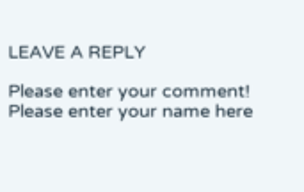LEAVE A REPLY

Please enter your comment!
Please enter your name here